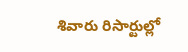శివారు రిసార్టుల్లో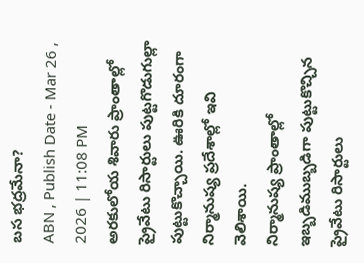బస భద్రమేనా?
ABN , Publish Date - Mar 26 , 2026 | 11:08 PM
అరకులోయ శివారు ప్రాంతాల్లో ప్రైవేటు రిసార్టులు పుట్టగొడుగుల్లా పుట్టుకొచ్చాయి. ఊరికి దూరంగా నిర్మానుష్య ప్రదేశాల్లో ఇవి వెలిశాయి.
నిర్మానుష్య ప్రాంతాల్లో ఇబ్బడిముబ్బడిగా పుట్టుకొచ్చిన ప్రైవేటు రిసార్టులు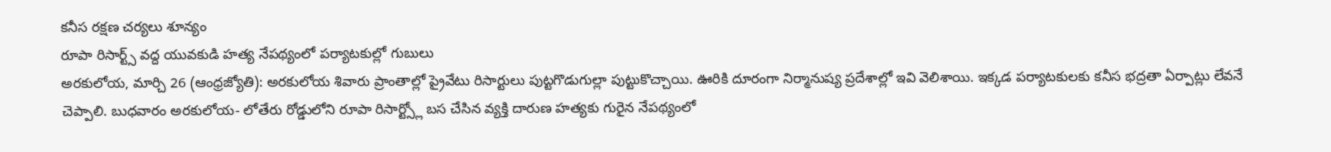కనీస రక్షణ చర్యలు శూన్యం
రూపా రిసార్ట్స్ వద్ద యువకుడి హత్య నేపథ్యంలో పర్యాటకుల్లో గుబులు
అరకులోయ, మార్చి 26 (ఆంధ్రజ్యోతి): అరకులోయ శివారు ప్రాంతాల్లో ప్రైవేటు రిసార్టులు పుట్టగొడుగుల్లా పుట్టుకొచ్చాయి. ఊరికి దూరంగా నిర్మానుష్య ప్రదేశాల్లో ఇవి వెలిశాయి. ఇక్కడ పర్యాటకులకు కనీస భద్రతా ఏర్పాట్లు లేవనే చెప్పాలి. బుధవారం అరకులోయ- లోతేరు రోడ్డులోని రూపా రిసార్ట్స్లో బస చేసిన వ్యక్తి దారుణ హత్యకు గురైన నేపథ్యంలో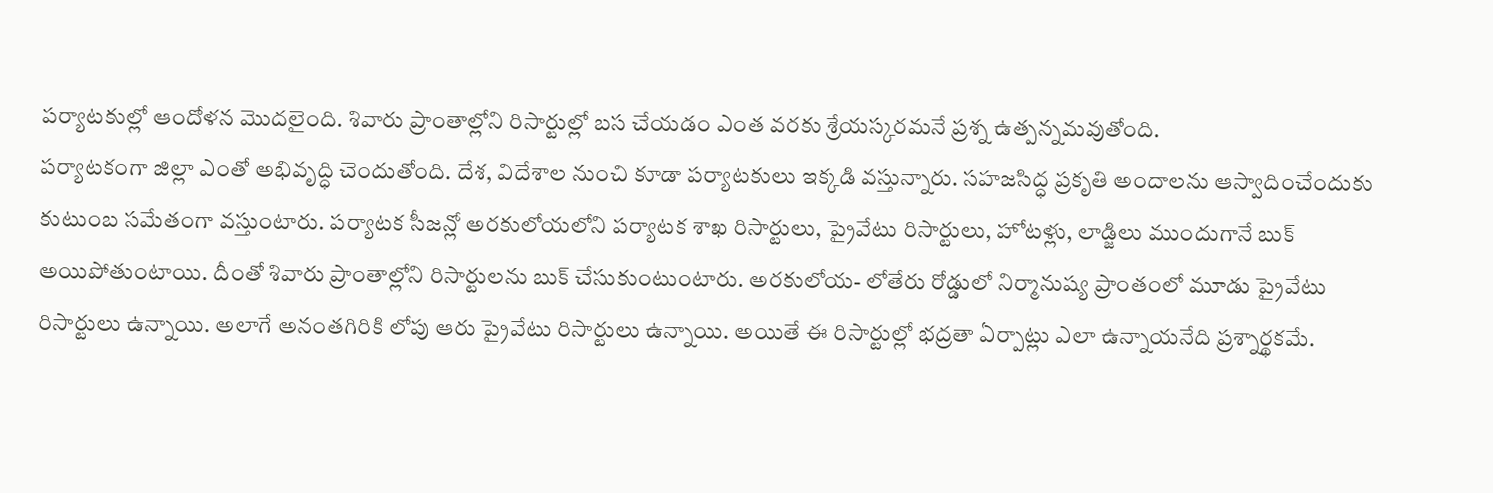పర్యాటకుల్లో ఆందోళన మొదలైంది. శివారు ప్రాంతాల్లోని రిసార్టుల్లో బస చేయడం ఎంత వరకు శ్రేయస్కరమనే ప్రశ్న ఉత్పన్నమవుతోంది.
పర్యాటకంగా జిల్లా ఎంతో అభివృద్ధి చెందుతోంది. దేశ, విదేశాల నుంచి కూడా పర్యాటకులు ఇక్కడి వస్తున్నారు. సహజసిద్ధ ప్రకృతి అందాలను ఆస్వాదించేందుకు కుటుంబ సమేతంగా వస్తుంటారు. పర్యాటక సీజన్లో అరకులోయలోని పర్యాటక శాఖ రిసార్టులు, ప్రైవేటు రిసార్టులు, హోటళ్లు, లాడ్జిలు ముందుగానే బుక్ అయిపోతుంటాయి. దీంతో శివారు ప్రాంతాల్లోని రిసార్టులను బుక్ చేసుకుంటుంటారు. అరకులోయ- లోతేరు రోడ్డులో నిర్మానుష్య ప్రాంతంలో మూడు ప్రైవేటు రిసార్టులు ఉన్నాయి. అలాగే అనంతగిరికి లోపు ఆరు ప్రైవేటు రిసార్టులు ఉన్నాయి. అయితే ఈ రిసార్టుల్లో భద్రతా ఏర్పాట్లు ఎలా ఉన్నాయనేది ప్రశ్నార్థకమే.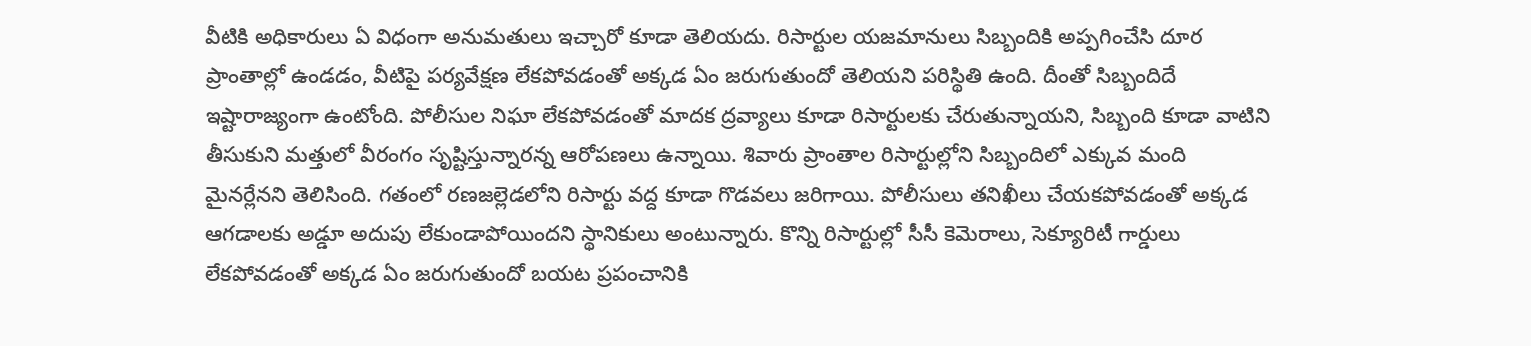వీటికి అధికారులు ఏ విధంగా అనుమతులు ఇచ్చారో కూడా తెలియదు. రిసార్టుల యజమానులు సిబ్బందికి అప్పగించేసి దూర ప్రాంతాల్లో ఉండడం, వీటిపై పర్యవేక్షణ లేకపోవడంతో అక్కడ ఏం జరుగుతుందో తెలియని పరిస్థితి ఉంది. దీంతో సిబ్బందిదే ఇష్టారాజ్యంగా ఉంటోంది. పోలీసుల నిఘా లేకపోవడంతో మాదక ద్రవ్యాలు కూడా రిసార్టులకు చేరుతున్నాయని, సిబ్బంది కూడా వాటిని తీసుకుని మత్తులో వీరంగం సృష్టిస్తున్నారన్న ఆరోపణలు ఉన్నాయి. శివారు ప్రాంతాల రిసార్టుల్లోని సిబ్బందిలో ఎక్కువ మంది మైనర్లేనని తెలిసింది. గతంలో రణజల్లెడలోని రిసార్టు వద్ద కూడా గొడవలు జరిగాయి. పోలీసులు తనిఖీలు చేయకపోవడంతో అక్కడ ఆగడాలకు అడ్డూ అదుపు లేకుండాపోయిందని స్థానికులు అంటున్నారు. కొన్ని రిసార్టుల్లో సీసీ కెమెరాలు, సెక్యూరిటీ గార్డులు లేకపోవడంతో అక్కడ ఏం జరుగుతుందో బయట ప్రపంచానికి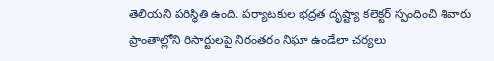తెలియని పరిస్థితి ఉంది. పర్యాటకుల భద్రత దృష్ట్యా కలెక్టర్ స్పందించి శివారు ప్రాంతాల్లోని రిసార్టులపై నిరంతరం నిఘా ఉండేలా చర్యలు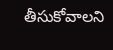తీసుకోవాలని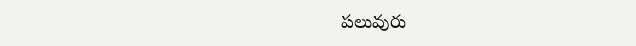పలువురు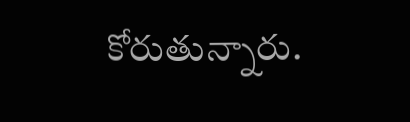కోరుతున్నారు.